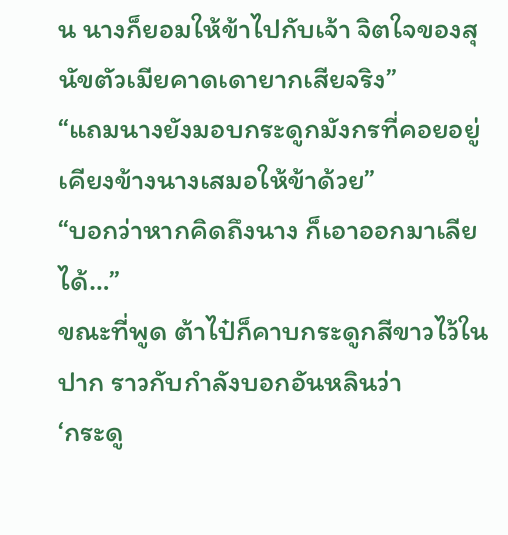น นางก็ยอมให้ข้าไปกับเจ้า จิตใจของสุนัขตัวเมียคาดเดายากเสียจริง”
“แถมนางยังมอบกระดูกมังกรที่คอยอยู่เคียงข้างนางเสมอให้ข้าด้วย”
“บอกว่าหากคิดถึงนาง ก็เอาออกมาเลียได้…”
ขณะที่พูด ต้าไป๋ก็คาบกระดูกสีขาวไว้ในปาก ราวกับกำลังบอกอันหลินว่า
‘กระดู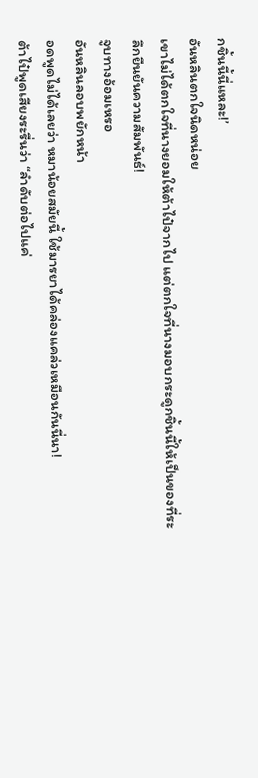กชิ้นนี้นี่แหละ!’
อันหลินตกใจนิดหน่อย
เขาไม่ได้ตกใจที่นางยอมให้ต้าไป๋จากไป แต่ตกใจที่นางมอบกระดูกชิ้นนี้ให้เป็นของที่ระลึกยืนยันความสัมพันธ์!
จูบทางอ้อมเหรอ
อันหลินลอบพยักหน้า
อดพูดไม่ได้เลยว่า หมาน้อยสมัยนี้ ใช้มารยาได้คล่องแคล่วเหมือนกันนี่นา!
ต้าไป๋พูดเสียงระรื่นว่า “ลำดับต่อไปแค่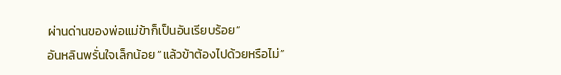ผ่านด่านของพ่อแม่ข้าก็เป็นอันเรียบร้อย”
อันหลินพรั่นใจเล็กน้อย “แล้วข้าต้องไปด้วยหรือไม่”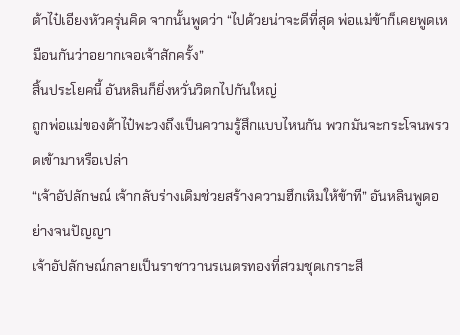ต้าไป๋เอียงหัวครุ่นคิด จากนั้นพูดว่า “ไปด้วยน่าจะดีที่สุด พ่อแม่ข้าก็เคยพูดเหมือนกันว่าอยากเจอเจ้าสักครั้ง”
สิ้นประโยคนี้ อันหลินก็ยิ่งหวั่นวิตกไปกันใหญ่
ถูกพ่อแม่ของต้าไป๋พะวงถึงเป็นความรู้สึกแบบไหนกัน พวกมันจะกระโจนพรวดเข้ามาหรือเปล่า
“เจ้าอัปลักษณ์ เจ้ากลับร่างเดิมช่วยสร้างความฮึกเหิมให้ข้าที” อันหลินพูดอย่างจนปัญญา
เจ้าอัปลักษณ์กลายเป็นราชาวานรเนตรทองที่สวมชุดเกราะสี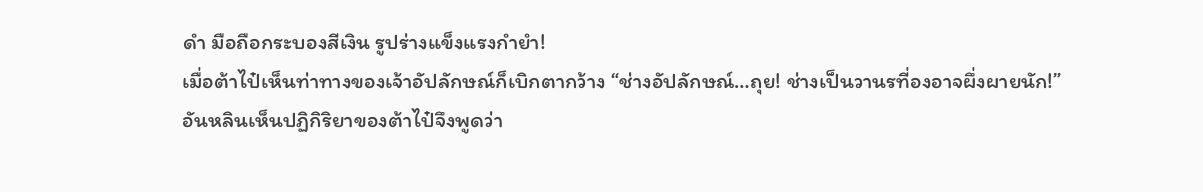ดำ มือถือกระบองสีเงิน รูปร่างแข็งแรงกำยำ!
เมื่อต้าไป๋เห็นท่าทางของเจ้าอัปลักษณ์ก็เบิกตากว้าง “ช่างอัปลักษณ์…ถุย! ช่างเป็นวานรที่องอาจผึ่งผายนัก!”
อันหลินเห็นปฏิกิริยาของต้าไป๋จึงพูดว่า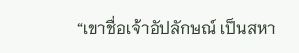“เขาชื่อเจ้าอัปลักษณ์ เป็นสหา